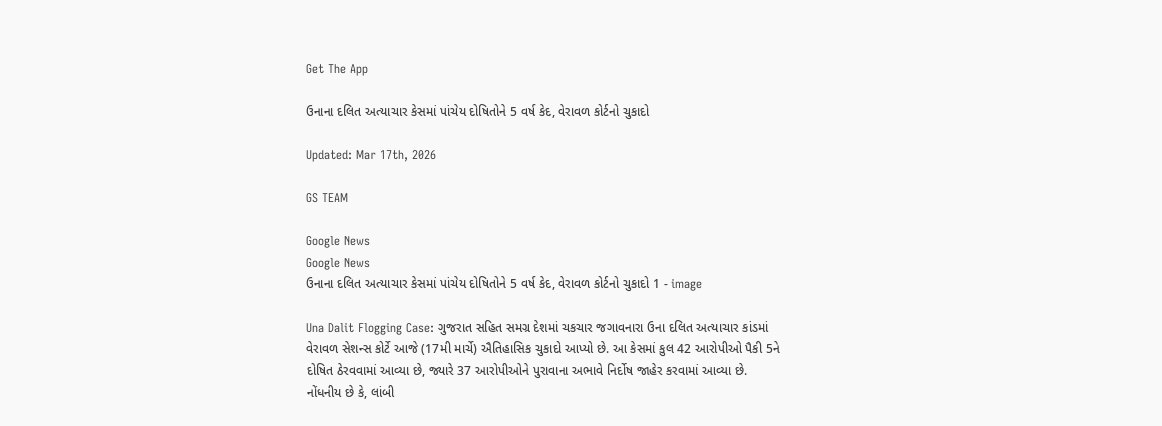Get The App

ઉનાના દલિત અત્યાચાર કેસમાં પાંચેય દોષિતોને 5 વર્ષ કેદ, વેરાવળ કોર્ટનો ચુકાદો

Updated: Mar 17th, 2026

GS TEAM

Google News
Google News
ઉનાના દલિત અત્યાચાર કેસમાં પાંચેય દોષિતોને 5 વર્ષ કેદ, વેરાવળ કોર્ટનો ચુકાદો 1 - image

Una Dalit Flogging Case: ગુજરાત સહિત સમગ્ર દેશમાં ચકચાર જગાવનારા ઉના દલિત અત્યાચાર કાંડમાં વેરાવળ સેશન્સ કોર્ટે આજે (17મી માર્ચે) ઐતિહાસિક ચુકાદો આપ્યો છે. આ કેસમાં કુલ 42 આરોપીઓ પૈકી 5ને દોષિત ઠેરવવામાં આવ્યા છે, જ્યારે 37 આરોપીઓને પુરાવાના અભાવે નિર્દોષ જાહેર કરવામાં આવ્યા છે. નોંધનીય છે કે, લાંબી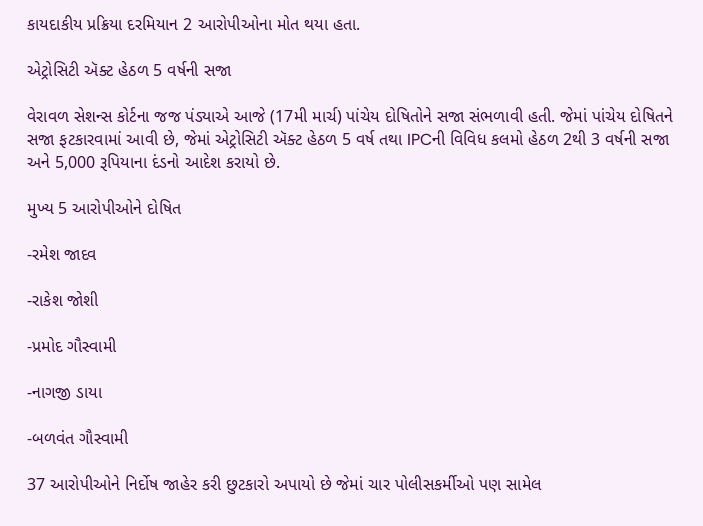કાયદાકીય પ્રક્રિયા દરમિયાન 2 આરોપીઓના મોત થયા હતા.

એટ્રોસિટી ઍક્ટ હેઠળ 5 વર્ષની સજા

વેરાવળ સેશન્સ કોર્ટના જજ પંડ્યાએ આજે (17મી માર્ચ) પાંચેય દોષિતોને સજા સંભળાવી હતી. જેમાં પાંચેય દોષિતને સજા ફટકારવામાં આવી છે, જેમાં એટ્રોસિટી ઍક્ટ હેઠળ 5 વર્ષ તથા IPCની વિવિધ કલમો હેઠળ 2થી 3 વર્ષની સજા અને 5,000 રૂપિયાના દંડનો આદેશ કરાયો છે.

મુખ્ય 5 આરોપીઓને દોષિત

-રમેશ જાદવ

-રાકેશ જોશી

-પ્રમોદ ગૌસ્વામી

-નાગજી ડાયા

-બળવંત ગૌસ્વામી

37 આરોપીઓને નિર્દોષ જાહેર કરી છુટકારો અપાયો છે જેમાં ચાર પોલીસકર્મીઓ પણ સામેલ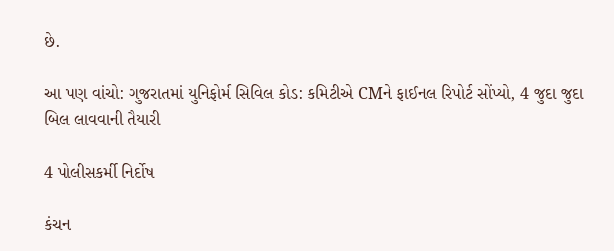છે.

આ પણ વાંચો: ગુજરાતમાં યુનિફોર્મ સિવિલ કોડ: કમિટીએ CMને ફાઈનલ રિપોર્ટ સોંપ્યો, 4 જુદા જુદા બિલ લાવવાની તૈયારી

4 પોલીસકર્મી નિર્દોષ

કંચન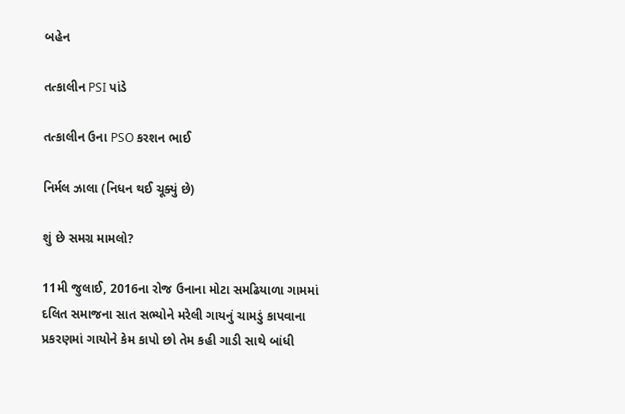બહેન

તત્કાલીન PSI પાંડે

તત્કાલીન ઉના PSO કરશન ભાઈ

નિર્મલ ઝાલા (નિધન થઈ ચૂક્યું છે)

શું છે સમગ્ર મામલો?

11મી જુલાઈ, 2016ના રોજ ઉનાના મોટા સમઢિયાળા ગામમાં દલિત સમાજના સાત સભ્યોને મરેલી ગાયનું ચામડું કાપવાના પ્રકરણમાં ગાયોને કેમ કાપો છો તેમ કહી ગાડી સાથે બાંધી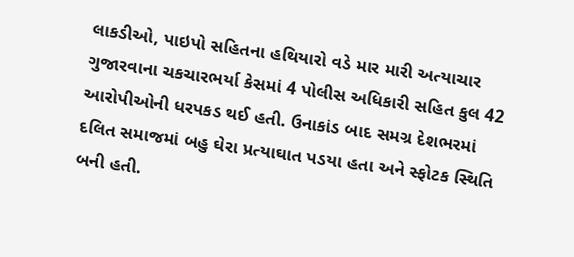લાકડીઓ, પાઇપો સહિતના હથિયારો વડે માર મારી અત્યાચાર ગુજારવાના ચકચારભર્યા કેસમાં 4 પોલીસ અધિકારી સહિત કુલ 42 આરોપીઓની ધરપકડ થઈ હતી. ઉનાકાંડ બાદ સમગ્ર દેશભરમાં દલિત સમાજમાં બહુ ઘેરા પ્રત્યાઘાત પડયા હતા અને સ્ફોટક સ્થિતિ બની હતી.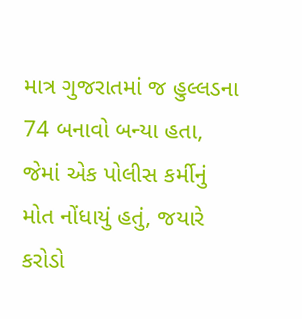માત્ર ગુજરાતમાં જ હુલ્લડના 74 બનાવો બન્યા હતા, જેમાં એક પોલીસ કર્મીનું મોત નોંધાયું હતું, જયારે કરોડો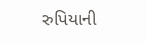રુપિયાની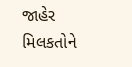જાહેર મિલકતોને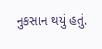નુકસાન થયું હતું.